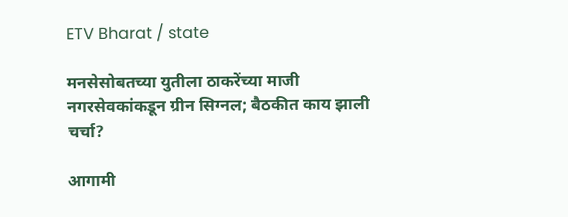ETV Bharat / state

मनसेसोबतच्या युतीला ठाकरेंच्या माजी नगरसेवकांकडून ग्रीन सिग्नल; बैठकीत काय झाली चर्चा?

आगामी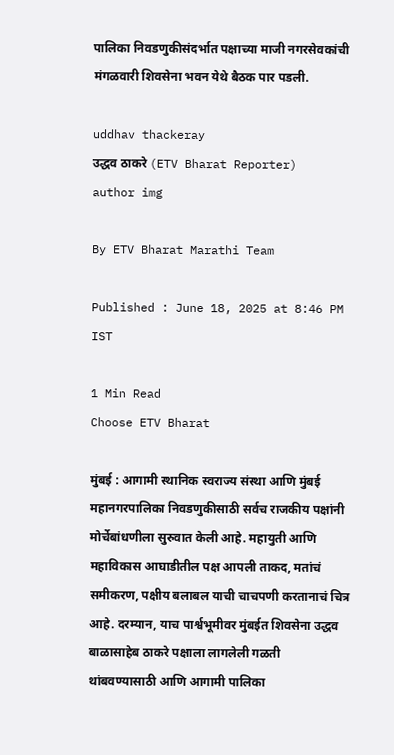पालिका निवडणुकीसंदर्भात पक्षाच्या माजी नगरसेवकांची मंगळवारी शिवसेना भवन येथे बैठक पार पडली.

uddhav thackeray
उद्धव ठाकरे (ETV Bharat Reporter)
author img

By ETV Bharat Marathi Team

Published : June 18, 2025 at 8:46 PM IST

1 Min Read
Choose ETV Bharat

मुंबई : आगामी स्थानिक स्वराज्य संस्था आणि मुंबई महानगरपालिका निवडणुकीसाठी सर्वच राजकीय पक्षांनी मोर्चेबांधणीला सुरुवात केली आहे. महायुती आणि महाविकास आघाडीतील पक्ष आपली ताकद, मतांचं समीकरण, पक्षीय बलाबल याची चाचपणी करतानाचं चित्र आहे. दरम्यान, याच पार्श्वभूमीवर मुंबईत शिवसेना उद्धव बाळासाहेब ठाकरे पक्षाला लागलेली गळती थांबवण्यासाठी आणि आगामी पालिका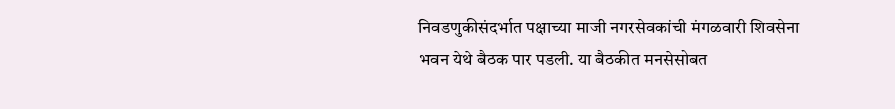निवडणुकीसंदर्भात पक्षाच्या माजी नगरसेवकांची मंगळवारी शिवसेना भवन येथे बैठक पार पडली. या बैठकीत मनसेसोबत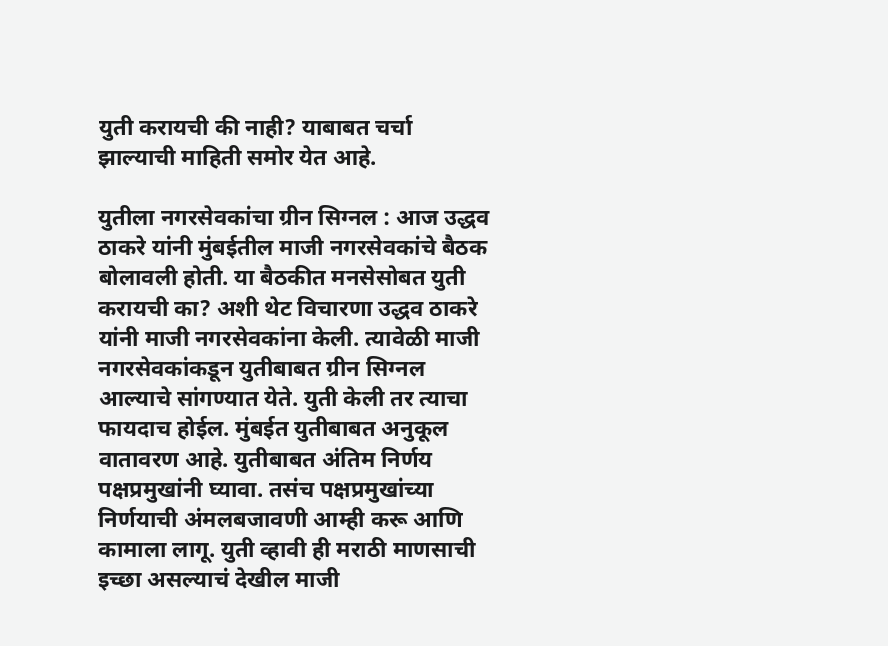युती करायची की नाही? याबाबत चर्चा झाल्याची माहिती समोर येत आहे.

युतीला नगरसेवकांचा ग्रीन सिग्नल : आज उद्धव ठाकरे यांनी मुंबईतील माजी नगरसेवकांचे बैठक बोलावली होती. या बैठकीत मनसेसोबत युती करायची का? अशी थेट विचारणा उद्धव ठाकरे यांनी माजी नगरसेवकांना केली. त्यावेळी माजी नगरसेवकांकडून युतीबाबत ग्रीन सिग्नल आल्याचे सांगण्यात येते. युती केली तर त्याचा फायदाच होईल. मुंबईत युतीबाबत अनुकूल वातावरण आहे. युतीबाबत अंतिम निर्णय पक्षप्रमुखांनी घ्यावा. तसंच पक्षप्रमुखांच्या निर्णयाची अंमलबजावणी आम्ही करू आणि कामाला लागू. युती व्हावी ही मराठी माणसाची इच्छा असल्याचं देखील माजी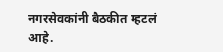नगरसेवकांनी बैठकीत म्हटलं आहे.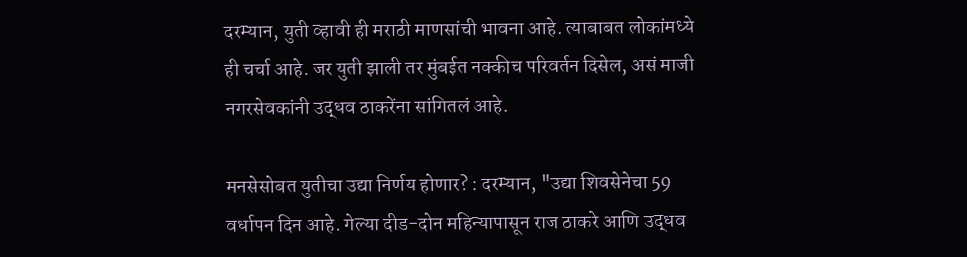दरम्यान, युती व्हावी ही मराठी माणसांची भावना आहे. त्याबाबत लोकांमध्ये ही चर्चा आहे. जर युती झाली तर मुंबईत नक्कीच परिवर्तन दिसेल, असं माजी नगरसेवकांनी उद्धव ठाकरेंना सांगितलं आहे.

मनसेसोबत युतीचा उद्या निर्णय होणार? : दरम्यान, "उद्या शिवसेनेचा 59 वर्धापन दिन आहे. गेल्या दीड-दोन महिन्यापासून राज ठाकरे आणि उद्धव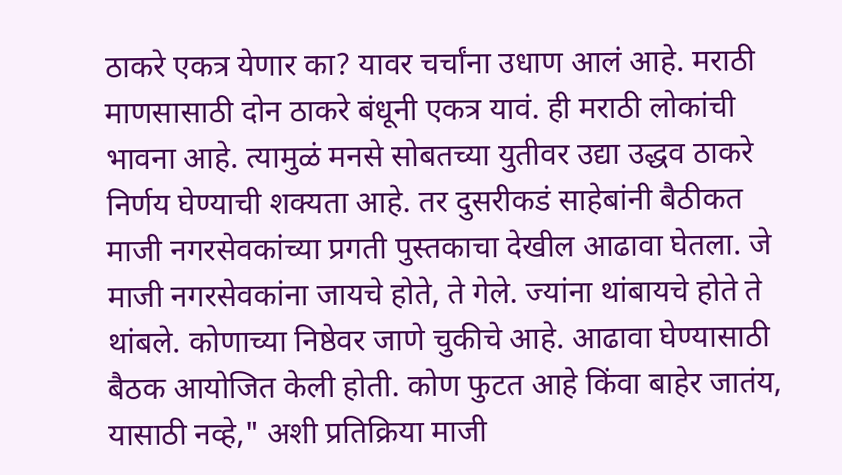ठाकरे एकत्र येणार का? यावर चर्चांना उधाण आलं आहे. मराठी माणसासाठी दोन ठाकरे बंधूनी एकत्र यावं. ही मराठी लोकांची भावना आहे. त्यामुळं मनसे सोबतच्या युतीवर उद्या उद्धव ठाकरे निर्णय घेण्याची शक्यता आहे. तर दुसरीकडं साहेबांनी बैठीकत माजी नगरसेवकांच्या प्रगती पुस्तकाचा देखील आढावा घेतला. जे माजी नगरसेवकांना जायचे होते, ते गेले. ज्यांना थांबायचे होते ते थांबले. कोणाच्या निष्ठेवर जाणे चुकीचे आहे. आढावा घेण्यासाठी बैठक आयोजित केली होती. कोण फुटत आहे किंवा बाहेर जातंय, यासाठी नव्हे," अशी प्रतिक्रिया माजी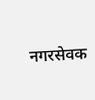नगरसेवक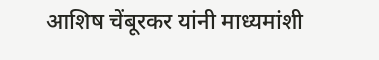आशिष चेंबूरकर यांनी माध्यमांशी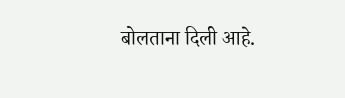बोलताना दिली आहे.